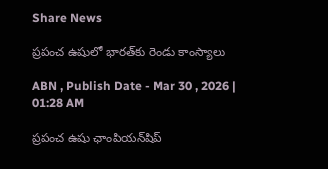Share News

ప్రపంచ ఉషులో భారత్‌కు రెండు కాంస్యాలు

ABN , Publish Date - Mar 30 , 2026 | 01:28 AM

ప్రపంచ ఉషు ఛాంపియన్‌షిప్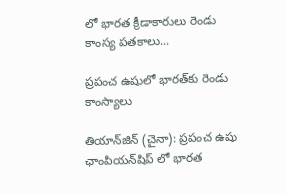లో భారత క్రీడాకారులు రెండు కాంస్య పతకాలు...

ప్రపంచ ఉషులో భారత్‌కు రెండు కాంస్యాలు

తియాన్‌జిన్‌ (చైనా): ప్రపంచ ఉషు ఛాంపియన్‌షిప్ లో భారత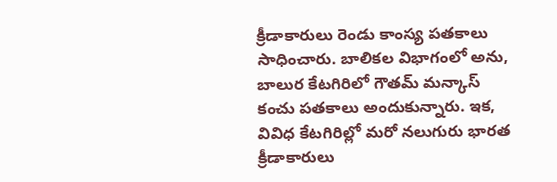క్రీడాకారులు రెండు కాంస్య పతకాలు సాధించారు. బాలికల విభాగంలో అను, బాలుర కేటగిరిలో గౌతమ్‌ మన్కాస్‌ కంచు పతకాలు అందుకున్నారు. ఇక, వివిధ కేటగిరిల్లో మరో నలుగురు భారత క్రీడాకారులు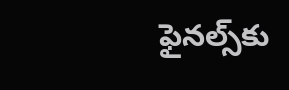ఫైనల్స్‌కు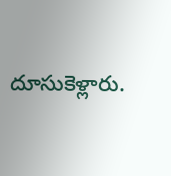దూసుకెళ్లారు.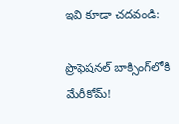ఇవి కూడా చదవండి:

ప్రొఫెషనల్ బాక్సింగ్‌లోకి మేరీకోమ్!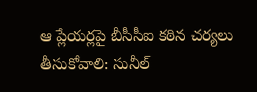ఆ ప్లేయర్లపై బీసీసీఐ కఠిన చర్యలు తీసుకోవాలి: సునీల్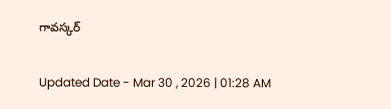గావస్కర్

Updated Date - Mar 30 , 2026 | 01:28 AM